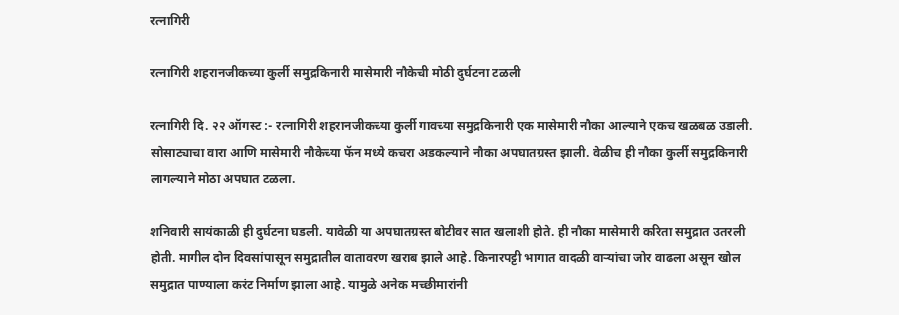रत्नागिरी

रत्नागिरी शहरानजीकच्या कुर्ली समुद्रकिनारी मासेमारी नौकेची मोठी दुर्घटना टळली

रत्नागिरी दि. २२ ऑगस्ट :- रत्नागिरी शहरानजीकच्या कुर्ली गावच्या समुद्रकिनारी एक मासेमारी नौका आल्याने एकच खळबळ उडाली. सोसाट्याचा वारा आणि मासेमारी नौकेच्या फॅन मध्ये कचरा अडकल्याने नौका अपघातग्रस्त झाली. वेळीच ही नौका कुर्ली समुद्रकिनारी लागल्याने मोठा अपघात टळला.

शनिवारी सायंकाळी ही दुर्घटना घडली. यावेळी या अपघातग्रस्त बोटीवर सात खलाशी होते. ही नौका मासेमारी करिता समुद्रात उतरली होती. मागील दोन दिवसांपासून समुद्रातील वातावरण खराब झाले आहे. किनारपट्टी भागात वादळी वाऱ्यांचा जोर वाढला असून खोल समुद्रात पाण्याला करंट निर्माण झाला आहे. यामुळे अनेक मच्छीमारांनी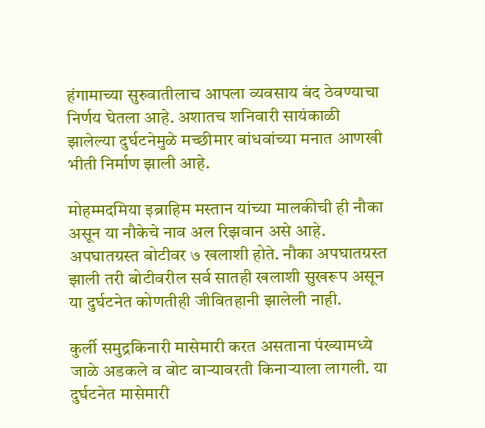हंगामाच्या सुरुवातीलाच आपला व्यवसाय बंद ठेवण्याचा निर्णय घेतला आहे. अशातच शनिवारी सायंकाळी झालेल्या दुर्घटनेमुळे मच्छीमार बांधवांच्या मनात आणखी भीती निर्माण झाली आहे.

मोहम्मदमिया इब्राहिम मस्तान यांच्या मालकीची ही नौका असून या नौकेचे नाव अल रिझवान असे आहे. अपघातग्रस्त बोटीवर ७ खलाशी होते. नौका अपघातग्रस्त झाली तरी बोटीवरील सर्व सातही खलाशी सुखरूप असून या दुर्घटनेत कोणतीही जीवितहानी झालेली नाही.

कुर्ली समुद्रकिनारी मासेमारी करत असताना पंख्यामध्ये जाळे अडकले व बोट वाऱ्यावरती किनाऱ्याला लागली. या दुर्घटनेत मासेमारी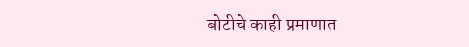बोटीचे काही प्रमाणात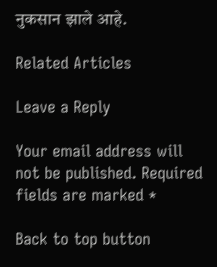नुकसान झाले आहे.

Related Articles

Leave a Reply

Your email address will not be published. Required fields are marked *

Back to top button